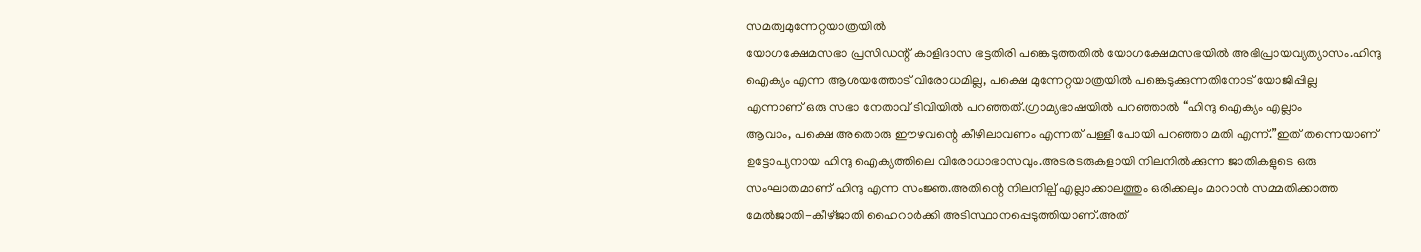സമത്വമുന്നേറ്റയാത്രയിൽ
യോഗക്ഷേമസഭാ പ്രസിഡന്റ് കാളിദാസ ഭട്ടതിരി പങ്കെടുത്തതിൽ യോഗക്ഷേമസഭയിൽ അഭിപ്രായവ്യത്യാസം.ഹിന്ദു
ഐക്യം എന്ന ആശയത്തോട് വിരോധമില്ല, പക്ഷെ മുന്നേറ്റയാത്രയിൽ പങ്കെടുക്കുന്നതിനോട് യോജിപ്പില്ല
എന്നാണ് ഒരു സഭാ നേതാവ് ടിവിയിൽ പറഞ്ഞത്.ഗ്രാമ്യഭാഷയിൽ പറഞ്ഞാൽ “ഹിന്ദു ഐക്യം എല്ലാം
ആവാം, പക്ഷെ അതൊരു ഈഴവന്റെ കീഴിലാവണം എന്നത് പള്ളീ പോയി പറഞ്ഞാ മതി എന്ന്.”ഇത് തന്നെയാണ്
ഉട്ടോപ്യനായ ഹിന്ദു ഐക്യത്തിലെ വിരോധാഭാസവും.അടരടരുകളായി നിലനിൽക്കുന്ന ജാതികളുടെ ഒരു
സംഘാതമാണ് ഹിന്ദു എന്ന സംജ്ഞ.അതിന്റെ നിലനില്പ് എല്ലാക്കാലത്തും ഒരിക്കലും മാറാൻ സമ്മതിക്കാത്ത
മേൽജാതി-കീഴ്ജാതി ഹൈറാർക്കി അടിസ്ഥാനപ്പെടുത്തിയാണ്.അത്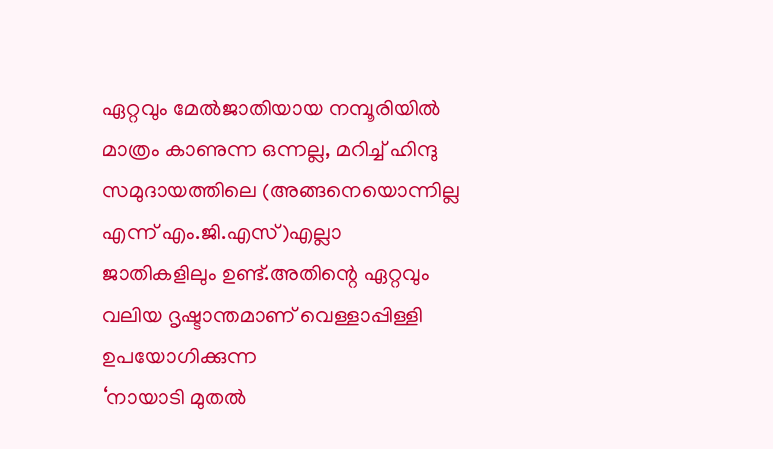ഏറ്റവും മേൽജാതിയായ നമ്പൂരിയിൽ
മാത്രം കാണുന്ന ഒന്നല്ല, മറിച്ച് ഹിന്ദു സമുദായത്തിലെ (അങ്ങനെയൊന്നില്ല എന്ന് എം.ജി.എസ്)എല്ലാ
ജാതികളിലും ഉണ്ട്.അതിന്റെ ഏറ്റവും വലിയ ദൃഷ്ടാന്തമാണ് വെള്ളാപ്പിള്ളി ഉപയോഗിക്കുന്ന
‘നായാടി മുതൽ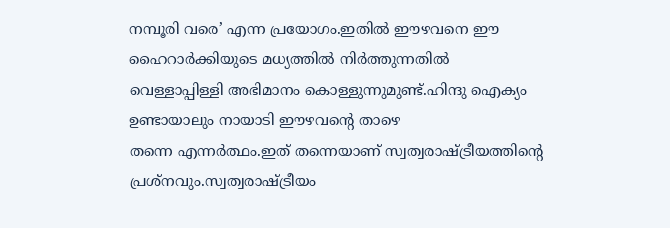നമ്പൂരി വരെ’ എന്ന പ്രയോഗം.ഇതിൽ ഈഴവനെ ഈ ഹൈറാർക്കിയുടെ മധ്യത്തിൽ നിർത്തുന്നതിൽ
വെള്ളാപ്പിള്ളി അഭിമാനം കൊള്ളുന്നുമുണ്ട്.ഹിന്ദു ഐക്യം ഉണ്ടായാലും നായാടി ഈഴവന്റെ താഴെ
തന്നെ എന്നർത്ഥം.ഇത് തന്നെയാണ് സ്വത്വരാഷ്ട്രീയത്തിന്റെ പ്രശ്നവും.സ്വത്വരാഷ്ട്രീയം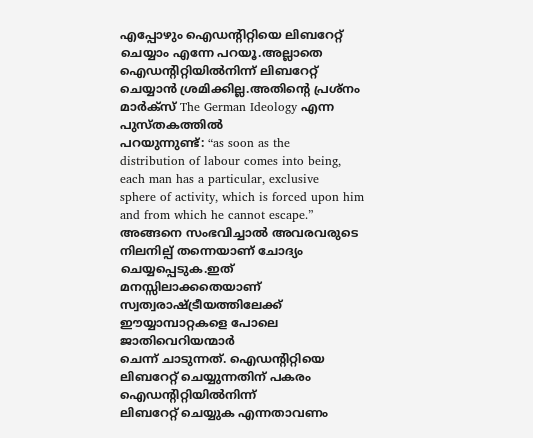എപ്പോഴും ഐഡന്റിറ്റിയെ ലിബറേറ്റ് ചെയ്യാം എന്നേ പറയൂ.അല്ലാതെ ഐഡന്റിറ്റിയിൽനിന്ന് ലിബറേറ്റ്
ചെയ്യാൻ ശ്രമിക്കില്ല.അതിന്റെ പ്രശ്നം മാർക്സ് The German Ideology എന്ന പുസ്തകത്തിൽ
പറയുന്നുണ്ട്: “as soon as the
distribution of labour comes into being, each man has a particular, exclusive
sphere of activity, which is forced upon him and from which he cannot escape.” അങ്ങനെ സംഭവിച്ചാൽ അവരവരുടെ നിലനില്പ് തന്നെയാണ് ചോദ്യം ചെയ്യപ്പെടുക.ഇത്
മനസ്സിലാക്കതെയാണ് സ്വത്വരാഷ്ട്രീയത്തിലേക്ക് ഈയ്യാമ്പാറ്റകളെ പോലെ ജാതിവെറിയന്മാർ
ചെന്ന് ചാടുന്നത്. ഐഡന്റിറ്റിയെ ലിബറേറ്റ് ചെയ്യുന്നതിന് പകരം ഐഡന്റിറ്റിയിൽനിന്ന്
ലിബറേറ്റ് ചെയ്യുക എന്നതാവണം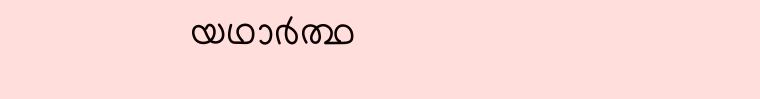യഥാർത്ഥ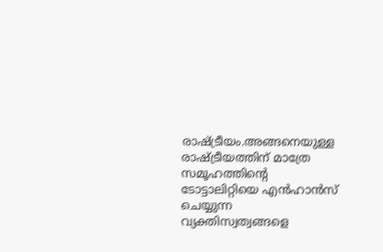രാഷ്ട്രീയം.അങ്ങനെയുള്ള
രാഷ്ട്രീയത്തിന് മാത്രേ സമൂഹത്തിന്റെ ടോട്ടാലിറ്റിയെ എൻഹാൻസ് ചെയ്യുന്ന വ്യക്തിസ്വത്വങ്ങളെ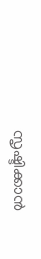സൃഷ്ടിക്കാൻ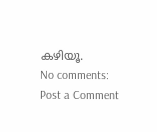കഴിയൂ.
No comments:
Post a Comment